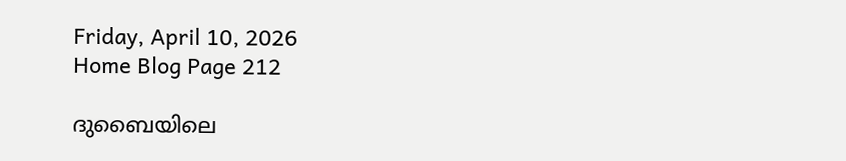Friday, April 10, 2026
Home Blog Page 212

ദുബൈയിലെ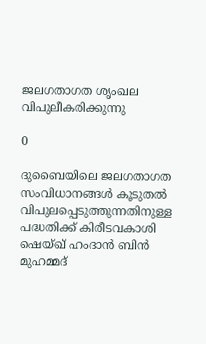ജലഗതാഗത ശൃംഖല വിപുലീകരിക്കുന്നു

0

ദുബൈയിലെ ജലഗതാഗത സംവിധാനങ്ങള്‍ കൂടുതല്‍ വിപുലപ്പെടുത്തുന്നതിനുള്ള പദ്ധതിക്ക് കിരീടവകാശി ഷെയ്ഖ് ഹംദാന്‍ ബിന്‍ മുഹമ്മദ്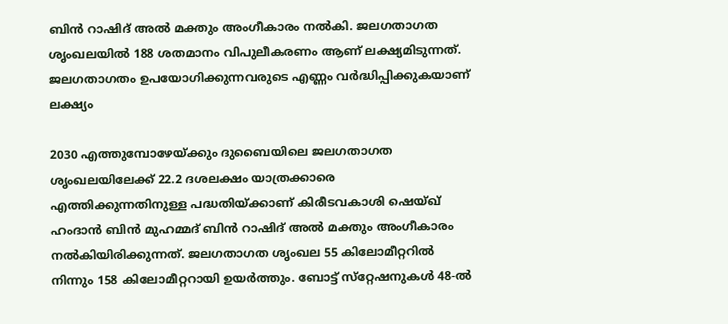ബിന്‍ റാഷിദ് അല്‍ മക്തും അംഗീകാരം നല്‍കി. ജലഗതാഗത ശൃംഖലയില്‍ 188 ശതമാനം വിപുലീകരണം ആണ് ലക്ഷ്യമിടുന്നത്. ജലഗതാഗതം ഉപയോഗിക്കുന്നവരുടെ എണ്ണം വര്‍ദ്ധിപ്പിക്കുകയാണ് ലക്ഷ്യം

2030 എത്തുമ്പോഴേയ്ക്കും ദുബൈയിലെ ജലഗതാഗത ശൃംഖലയിലേക്ക് 22.2 ദശലക്ഷം യാത്രക്കാരെ എത്തിക്കുന്നതിനുള്ള പദ്ധതിയ്ക്കാണ് കിരീടവകാശി ഷെയ്ഖ് ഹംദാന്‍ ബിന്‍ മുഹമ്മദ് ബിന്‍ റാഷിദ് അല്‍ മക്തും അംഗീകാരം നല്‍കിയിരിക്കുന്നത്. ജലഗതാഗത ശൃംഖല 55 കിലോമീറ്ററില്‍ നിന്നും 158 കിലോമീറ്ററായി ഉയര്‍ത്തും. ബോട്ട് സ്‌റ്റേഷനുകള്‍ 48-ല്‍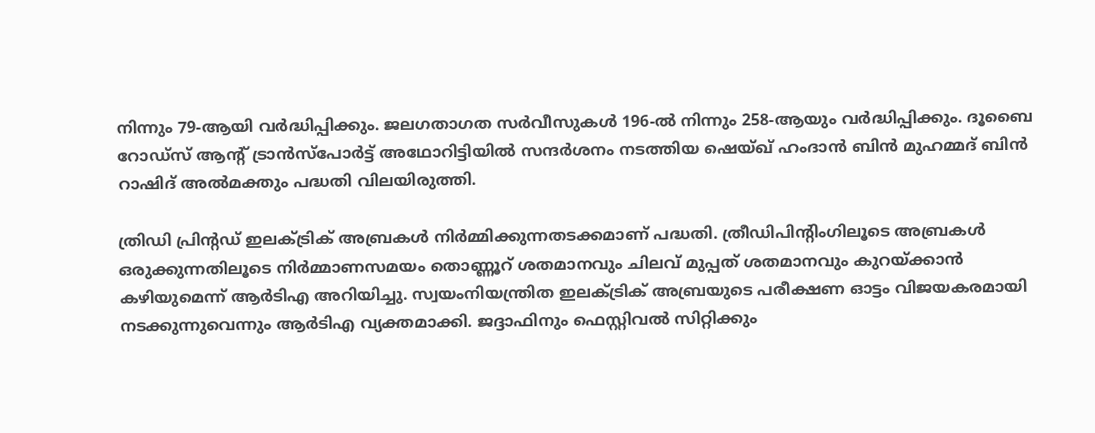നിന്നും 79-ആയി വര്‍ദ്ധിപ്പിക്കും. ജലഗതാഗത സര്‍വീസുകള്‍ 196-ല്‍ നിന്നും 258-ആയും വര്‍ദ്ധിപ്പിക്കും. ദൂബൈ റോഡ്‌സ് ആന്റ് ട്രാന്‍സ്‌പോര്‍ട്ട് അഥോറിട്ടിയില്‍ സന്ദര്‍ശനം നടത്തിയ ഷെയ്ഖ് ഹംദാന്‍ ബിന്‍ മുഹമ്മദ് ബിന്‍ റാഷിദ് അല്‍മക്തും പദ്ധതി വിലയിരുത്തി.

ത്രിഡി പ്രിന്റഡ് ഇലക്ട്രിക് അബ്രകള്‍ നിര്‍മ്മിക്കുന്നതടക്കമാണ് പദ്ധതി. ത്രീഡിപിന്റിംഗിലൂടെ അബ്രകള്‍ ഒരുക്കുന്നതിലൂടെ നിര്‍മ്മാണസമയം തൊണ്ണൂറ് ശതമാനവും ചിലവ് മുപ്പത് ശതമാനവും കുറയ്ക്കാന്‍ കഴിയുമെന്ന് ആര്‍ടിഎ അറിയിച്ചു. സ്വയംനിയന്ത്രിത ഇലക്ട്രിക് അബ്രയുടെ പരീക്ഷണ ഓട്ടം വിജയകരമായി നടക്കുന്നുവെന്നും ആര്‍ടിഎ വ്യക്തമാക്കി. ജദ്ദാഫിനും ഫെസ്റ്റിവല്‍ സിറ്റിക്കും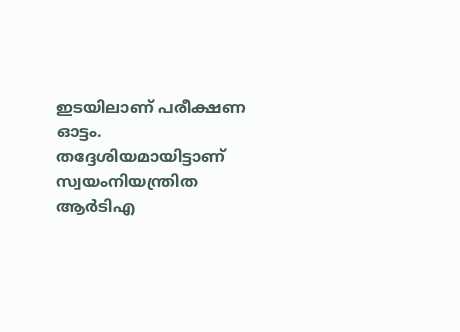ഇടയിലാണ് പരീക്ഷണ ഓട്ടം. തദ്ദേശിയമായിട്ടാണ് സ്വയംനിയന്ത്രിത ആര്‍ടിഎ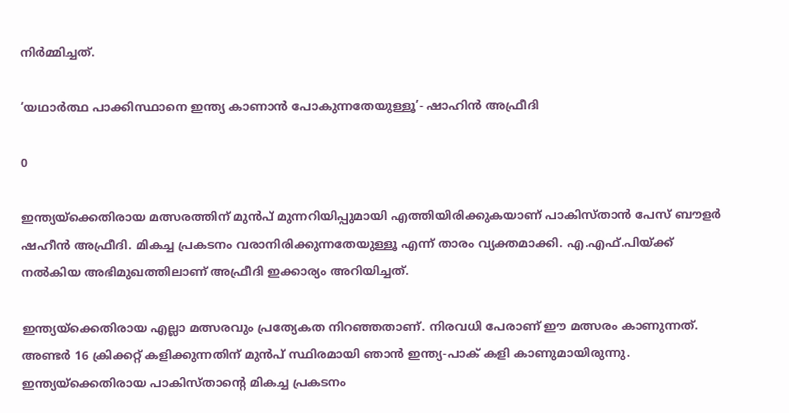നിര്‍മ്മിച്ചത്.

‘യഥാര്‍ത്ഥ പാക്കിസ്ഥാനെ ഇന്ത്യ കാണാന്‍ പോകുന്നതേയുള്ളൂ’- ഷാഹിന്‍ അഫ്രീദി

0

ഇന്ത്യയ്ക്കെതിരായ മത്സരത്തിന് മുന്‍പ് മുന്നറിയിപ്പുമായി എത്തിയിരിക്കുകയാണ് പാകിസ്താന്‍ പേസ് ബൗളര്‍ ഷഹീന്‍ അഫ്രീദി. മികച്ച പ്രകടനം വരാനിരിക്കുന്നതേയുള്ളൂ എന്ന് താരം വ്യക്തമാക്കി. എ.എഫ്.പിയ്ക്ക് നല്‍കിയ അഭിമുഖത്തിലാണ് അഫ്രീദി ഇക്കാര്യം അറിയിച്ചത്.

ഇന്ത്യയ്ക്കെതിരായ എല്ലാ മത്സരവും പ്രത്യേകത നിറഞ്ഞതാണ്. നിരവധി പേരാണ് ഈ മത്സരം കാണുന്നത്. അണ്ടര്‍ 16 ക്രിക്കറ്റ് കളിക്കുന്നതിന് മുന്‍പ് സ്ഥിരമായി ഞാന്‍ ഇന്ത്യ-പാക് കളി കാണുമായിരുന്നു. ഇന്ത്യയ്ക്കെതിരായ പാകിസ്താന്റെ മികച്ച പ്രകടനം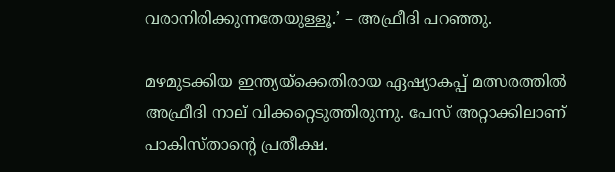വരാനിരിക്കുന്നതേയുള്ളൂ.’ – അഫ്രീദി പറഞ്ഞു.

മഴമുടക്കിയ ഇന്ത്യയ്ക്കെതിരായ ഏഷ്യാകപ്പ് മത്സരത്തില്‍ അഫ്രീദി നാല് വിക്കറ്റെടുത്തിരുന്നു. പേസ് അറ്റാക്കിലാണ് പാകിസ്താന്റെ പ്രതീക്ഷ.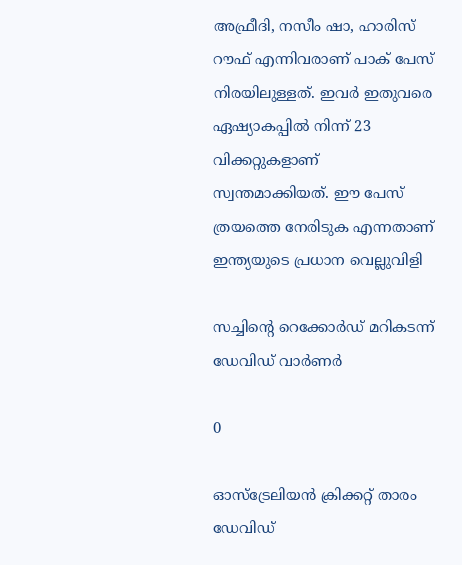അഫ്രീദി, നസീം ഷാ, ഹാരിസ് റൗഫ് എന്നിവരാണ് പാക് പേസ് നിരയിലുള്ളത്. ഇവര്‍ ഇതുവരെ ഏഷ്യാകപ്പില്‍ നിന്ന് 23 വിക്കറ്റുകളാണ് സ്വന്തമാക്കിയത്. ഈ പേസ് ത്രയത്തെ നേരിടുക എന്നതാണ് ഇന്ത്യയുടെ പ്രധാന വെല്ലുവിളി

സച്ചിന്റെ റെക്കോര്‍ഡ് മറികടന്ന് ഡേവിഡ് വാര്‍ണര്‍

0

ഓസ്‌ട്രേലിയന്‍ ക്രിക്കറ്റ് താരം ഡേവിഡ്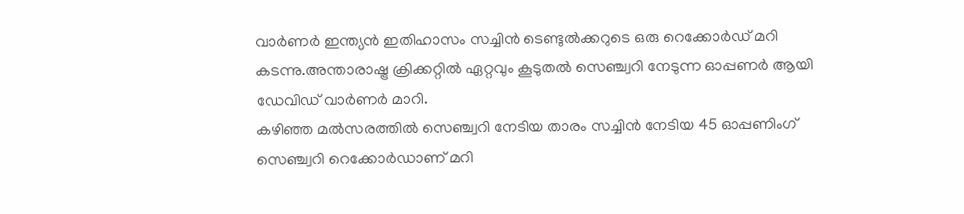വാര്‍ണര്‍ ഇന്ത്യന്‍ ഇതിഹാസം സച്ചിന്‍ ടെണ്ടുല്‍ക്കറുടെ ഒരു റെക്കോര്‍ഡ് മറി
കടന്നു.അന്താരാഷ്ട്ര ക്രിക്കറ്റില്‍ ഏറ്റവും കൂടുതല്‍ സെഞ്ച്വറി നേടുന്ന ഓപ്പണര്‍ ആയി ഡേവിഡ് വാര്‍ണര്‍ മാറി.
കഴിഞ്ഞ മല്‍സരത്തില്‍ സെഞ്ച്വറി നേടിയ താരം സച്ചിന്‍ നേടിയ 45 ഓപ്പണിംഗ് സെഞ്ച്വറി റെക്കോര്‍ഡാണ് മറി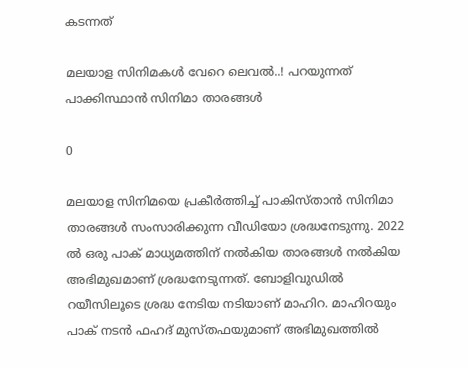കടന്നത്

മലയാള സിനിമകള്‍ വേറെ ലെവല്‍..! പറയുന്നത് പാക്കിസ്ഥാന്‍ സിനിമാ താരങ്ങള്‍

0

മലയാള സിനിമയെ പ്രകീര്‍ത്തിച്ച് പാകിസ്താന്‍ സിനിമാ താരങ്ങള്‍ സംസാരിക്കുന്ന വീഡിയോ ശ്രദ്ധനേടുന്നു. 2022 ല്‍ ഒരു പാക് മാധ്യമത്തിന് നല്‍കിയ താരങ്ങള്‍ നല്‍കിയ അഭിമുഖമാണ് ശ്രദ്ധനേടുന്നത്. ബോളിവുഡില്‍ റയീസിലൂടെ ശ്രദ്ധ നേടിയ നടിയാണ് മാഹിറ. മാഹിറയും പാക് നടന്‍ ഫഹദ് മുസ്തഫയുമാണ് അഭിമുഖത്തില്‍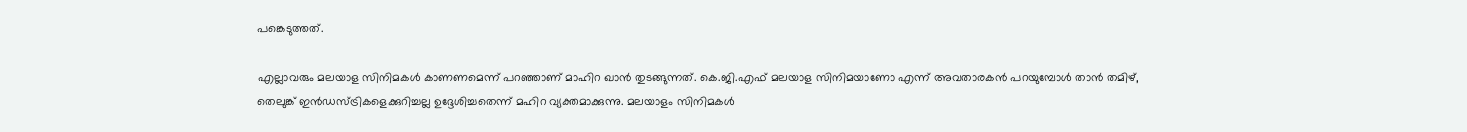പങ്കെടുത്തത്.

എല്ലാവരും മലയാള സിനിമകള്‍ കാണണമെന്ന് പറഞ്ഞാണ് മാഹിറ ഖാന്‍ തുടങ്ങുന്നത്. കെ.ജി.എഫ് മലയാള സിനിമയാണോ എന്ന് അവതാരകന്‍ പറയുമ്പോള്‍ താന്‍ തമിഴ്, തെലുങ്ക് ഇന്‍ഡസ്ട്രികളെക്കുറിച്ചല്ല ഉദ്ദേശിച്ചതെന്ന് മഹിറ വ്യക്തമാക്കുന്നു. മലയാളം സിനിമകള്‍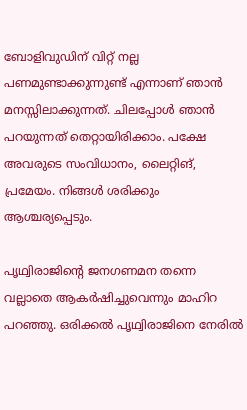ബോളിവുഡിന് വിറ്റ് നല്ല പണമുണ്ടാക്കുന്നുണ്ട് എന്നാണ് ഞാന്‍ മനസ്സിലാക്കുന്നത്. ചിലപ്പോള്‍ ഞാന്‍ പറയുന്നത് തെറ്റായിരിക്കാം. പക്ഷേ അവരുടെ സംവിധാനം, ലൈറ്റിങ്, പ്രമേയം. നിങ്ങള്‍ ശരിക്കും ആശ്ചര്യപ്പെടും.

പൃഥ്വിരാജിന്റെ ജനഗണമന തന്നെ വല്ലാതെ ആകര്‍ഷിച്ചുവെന്നും മാഹിറ പറഞ്ഞു. ഒരിക്കല്‍ പൃഥ്വിരാജിനെ നേരില്‍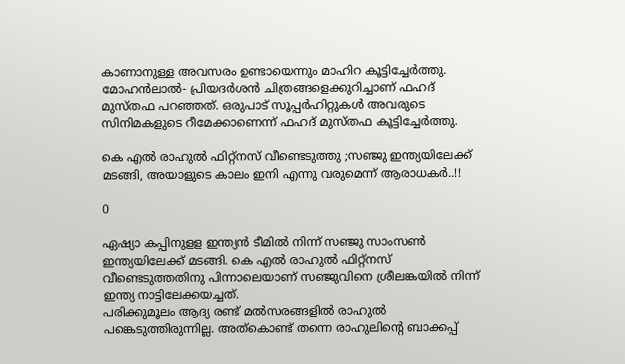കാണാനുള്ള അവസരം ഉണ്ടായെന്നും മാഹിറ കൂട്ടിച്ചേര്‍ത്തു. മോഹന്‍ലാല്‍- പ്രിയദര്‍ശന്‍ ചിത്രങ്ങളെക്കുറിച്ചാണ് ഫഹദ് മുസ്തഫ പറഞ്ഞത്. ഒരുപാട് സൂപ്പര്‍ഹിറ്റുകള്‍ അവരുടെ സിനിമകളുടെ റീമേക്കാണെന്ന് ഫഹദ് മുസ്തഫ കൂട്ടിച്ചേര്‍ത്തു.

കെ എല്‍ രാഹുല്‍ ഫിറ്റ്‌നസ് വീണ്ടെടുത്തു ;സഞ്ജു ഇന്ത്യയിലേക്ക് മടങ്ങി, അയാളുടെ കാലം ഇനി എന്നു വരുമെന്ന് ആരാധകര്‍..!!

0

ഏഷ്യാ കപ്പിനുളള ഇന്ത്യന്‍ ടീമില്‍ നിന്ന് സഞ്ജു സാംസണ്‍ ഇന്ത്യയിലേക്ക് മടങ്ങി. കെ എല്‍ രാഹുല്‍ ഫിറ്റ്‌നസ്
വീണ്ടെടുത്തതിനു പിന്നാലെയാണ് സഞ്ജുവിനെ ശ്രീലങ്കയില്‍ നിന്ന് ഇന്ത്യ നാട്ടിലേക്കയച്ചത്.
പരിക്കുമൂലം ആദ്യ രണ്ട് മല്‍സരങ്ങളില്‍ രാഹുല്‍ പങ്കെടുത്തിരുന്നില്ല. അത്‌കൊണ്ട് തന്നെ രാഹുലിന്റെ ബാക്കപ്പ്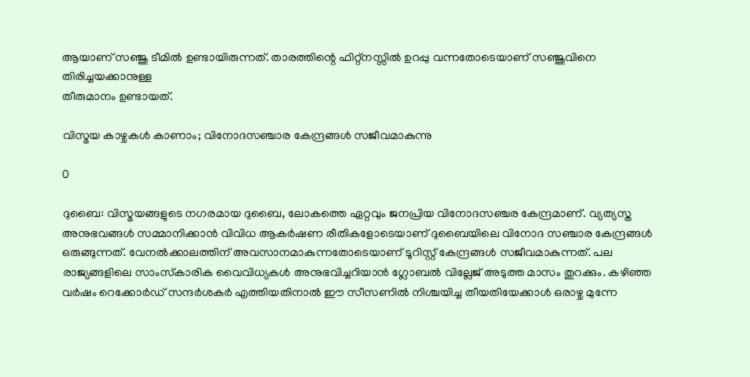ആയാണ് സഞ്ജു ടീമില്‍ ഉണ്ടായിരുന്നത്. താരത്തിന്റെ ഫിറ്റ്‌നസ്സില്‍ ഉറപ്പു വന്നതോടെയാണ് സഞ്ജുവിനെ തിരിച്ചയക്കാനുള്ള
തീരുമാനം ഉണ്ടായത്.

വിസ്മയ കാഴ്ചകള്‍ കാണാം; വിനോദസഞ്ചാര കേന്ദ്രങ്ങള്‍ സജീവമാകുന്നു

0

ദുബൈ: വിസ്മയങ്ങളുടെ നഗരമായ ദുബൈ, ലോകത്തെ ഏറ്റവും ജനപ്രിയ വിനോദസഞ്ചര കേന്ദ്രമാണ്. വ്യത്യസ്ത അനുഭവങ്ങള്‍ സമ്മാനിക്കാന്‍ വിവിധ ആകര്‍ഷണ രീതികളോടെയാണ് ദുബൈയിലെ വിനോദ സഞ്ചാര കേന്ദ്രങ്ങള്‍ ഒരുങ്ങുന്നത്. വേനല്‍ക്കാലത്തിന് അവസാനമാകുന്നതോടെയാണ് ടൂറിസ്റ്റ് കേന്ദ്രങ്ങള്‍ സജീവമാകുന്നത്. പല രാജ്യങ്ങളിലെ സാംസ്‌കാരിക വൈവിധ്യകള്‍ അനുഭവിച്ചറിയാന്‍ ഗ്ലോബല്‍ വില്ലേജ് അടുത്ത മാസം തുറക്കും. കഴിഞ്ഞ വര്‍ഷം റെക്കോര്‍ഡ് സന്ദര്‍ശകര്‍ എത്തിയതിനാല്‍ ഈ സീസണില്‍ നിശ്ചയിച്ച തീയതിയേക്കാള്‍ ഒരാഴ്ച മുന്നേ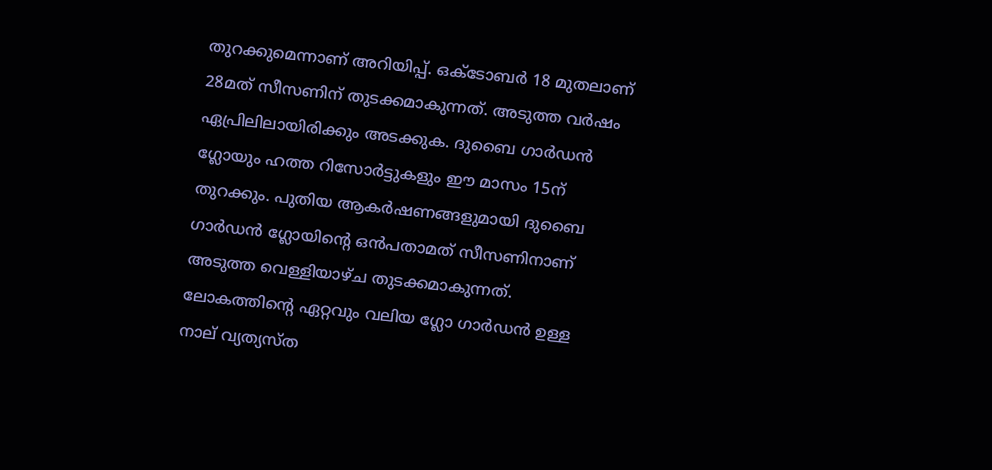തുറക്കുമെന്നാണ് അറിയിപ്പ്. ഒക്ടോബര്‍ 18 മുതലാണ് 28മത് സീസണിന് തുടക്കമാകുന്നത്. അടുത്ത വര്‍ഷം ഏപ്രിലിലായിരിക്കും അടക്കുക. ദുബൈ ഗാര്‍ഡന്‍ ഗ്ലോയും ഹത്ത റിസോര്‍ട്ടുകളും ഈ മാസം 15ന് തുറക്കും. പുതിയ ആകര്‍ഷണങ്ങളുമായി ദുബൈ ഗാര്‍ഡന്‍ ഗ്ലോയിന്റെ ഒന്‍പതാമത് സീസണിനാണ് അടുത്ത വെള്ളിയാഴ്ച തുടക്കമാകുന്നത്. ലോകത്തിന്റെ ഏറ്റവും വലിയ ഗ്ലോ ഗാര്‍ഡന്‍ ഉള്ള നാല് വ്യത്യസ്ത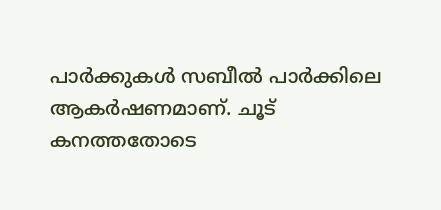പാര്‍ക്കുകള്‍ സബീല്‍ പാര്‍ക്കിലെ ആകര്‍ഷണമാണ്. ചൂട് കനത്തതോടെ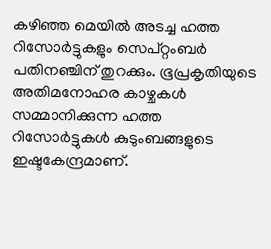കഴിഞ്ഞ മെയില്‍ അടച്ച ഹത്ത റിസോര്‍ട്ടുകളും സെപ്റ്റംബര്‍ പതിനഞ്ചിന് തുറക്കും. ഭൂപ്രകൃതിയുടെ അതിമനോഹര കാഴ്ചകള്‍ സമ്മാനിക്കുന്ന ഹത്ത റിസോര്‍ട്ടുകള്‍ കുടുംബങ്ങളുടെ ഇഷ്ടകേന്ദ്രമാണ്.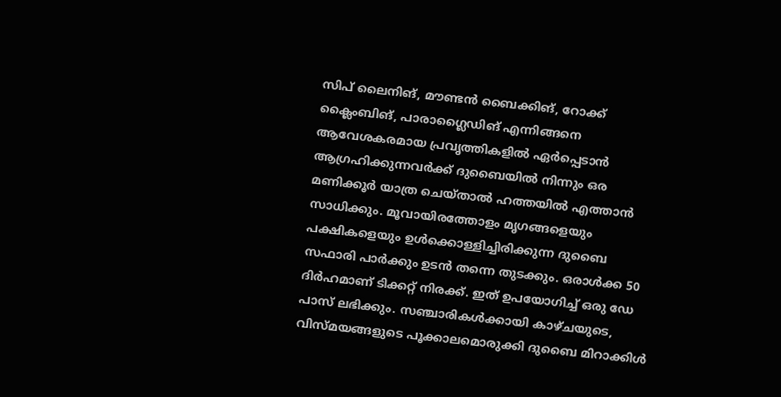സിപ് ലൈനിങ്, മൗണ്ടന്‍ ബൈക്കിങ്, റോക്ക് ക്ലൈംബിങ്, പാരാഗ്ലൈഡിങ് എന്നിങ്ങനെ ആവേശകരമായ പ്രവൃത്തികളില്‍ ഏര്‍പ്പെടാന്‍ ആഗ്രഹിക്കുന്നവര്‍ക്ക് ദുബൈയില്‍ നിന്നും ഒര മണിക്കൂര്‍ യാത്ര ചെയ്താല്‍ ഹത്തയില്‍ എത്താന്‍ സാധിക്കും. മൂവായിരത്തോളം മൃഗങ്ങളെയും പക്ഷികളെയും ഉള്‍ക്കൊള്ളിച്ചിരിക്കുന്ന ദുബൈ സഫാരി പാര്‍ക്കും ഉടന്‍ തന്നെ തുടക്കും. ഒരാള്‍ക്ക 50 ദിര്‍ഹമാണ് ടിക്കറ്റ് നിരക്ക്. ഇത് ഉപയോഗിച്ച് ഒരു ഡേ പാസ് ലഭിക്കും. സഞ്ചാരികള്‍ക്കായി കാഴ്ചയുടെ, വിസ്മയങ്ങളുടെ പൂക്കാലമൊരുക്കി ദുബൈ മിറാക്കിള്‍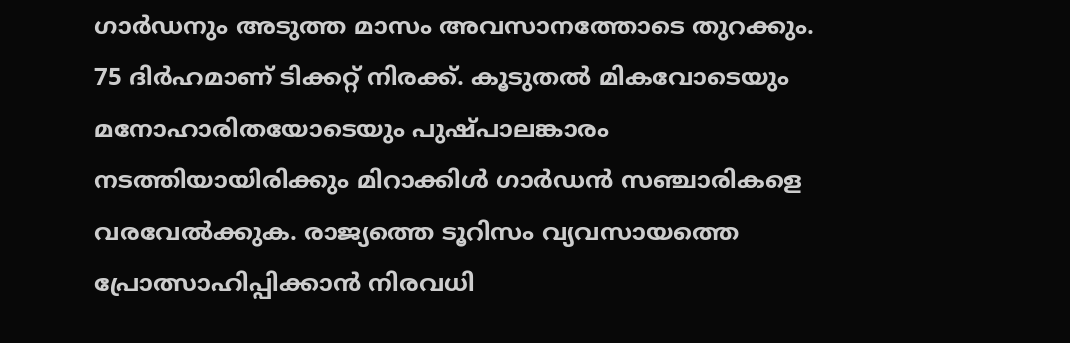ഗാര്‍ഡനും അടുത്ത മാസം അവസാനത്തോടെ തുറക്കും. 75 ദിര്‍ഹമാണ് ടിക്കറ്റ് നിരക്ക്. കൂടുതല്‍ മികവോടെയും മനോഹാരിതയോടെയും പുഷ്പാലങ്കാരം നടത്തിയായിരിക്കും മിറാക്കിള്‍ ഗാര്‍ഡന്‍ സഞ്ചാരികളെ വരവേല്‍ക്കുക. രാജ്യത്തെ ടൂറിസം വ്യവസായത്തെ പ്രോത്സാഹിപ്പിക്കാന്‍ നിരവധി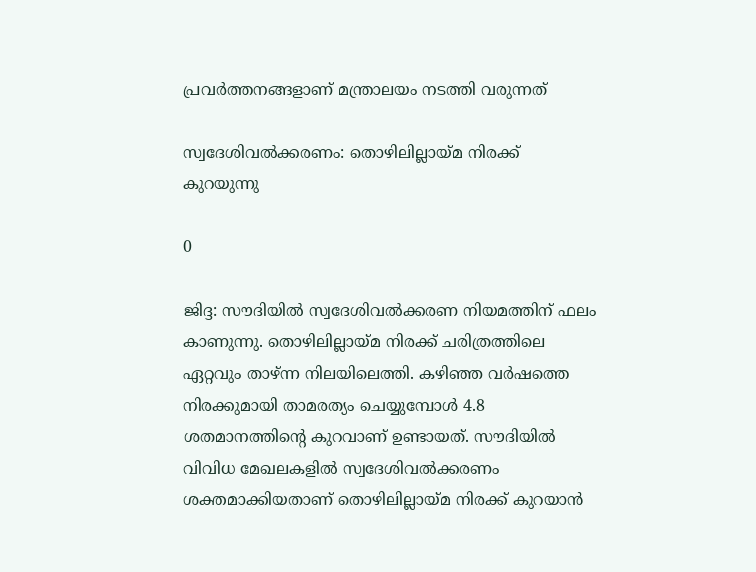പ്രവര്‍ത്തനങ്ങളാണ് മന്ത്രാലയം നടത്തി വരുന്നത്

സ്വദേശിവല്‍ക്കരണം: തൊഴിലില്ലായ്മ നിരക്ക് കുറയുന്നു

0

ജിദ്ദ: സൗദിയില്‍ സ്വദേശിവല്‍ക്കരണ നിയമത്തിന് ഫലം കാണുന്നു. തൊഴിലില്ലായ്മ നിരക്ക് ചരിത്രത്തിലെ ഏറ്റവും താഴ്ന്ന നിലയിലെത്തി. കഴിഞ്ഞ വര്‍ഷത്തെ നിരക്കുമായി താമരത്യം ചെയ്യുമ്പോള്‍ 4.8 ശതമാനത്തിന്റെ കുറവാണ് ഉണ്ടായത്. സൗദിയില്‍ വിവിധ മേഖലകളില്‍ സ്വദേശിവല്‍ക്കരണം ശക്തമാക്കിയതാണ് തൊഴിലില്ലായ്മ നിരക്ക് കുറയാന്‍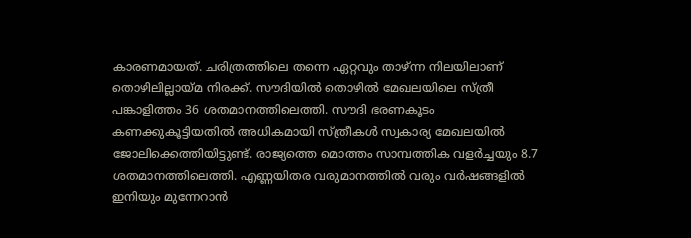കാരണമായത്. ചരിത്രത്തിലെ തന്നെ ഏറ്റവും താഴ്ന്ന നിലയിലാണ് തൊഴിലില്ലായ്മ നിരക്ക്. സൗദിയില്‍ തൊഴില്‍ മേഖലയിലെ സ്ത്രീ പങ്കാളിത്തം 36 ശതമാനത്തിലെത്തി. സൗദി ഭരണകൂടം കണക്കുകൂട്ടിയതില്‍ അധികമായി സ്ത്രീകള്‍ സ്വകാര്യ മേഖലയില്‍ ജോലിക്കെത്തിയിട്ടുണ്ട്. രാജ്യത്തെ മൊത്തം സാമ്പത്തിക വളര്‍ച്ചയും 8.7 ശതമാനത്തിലെത്തി. എണ്ണയിതര വരുമാനത്തില്‍ വരും വര്‍ഷങ്ങളില്‍ ഇനിയും മുന്നേറാന്‍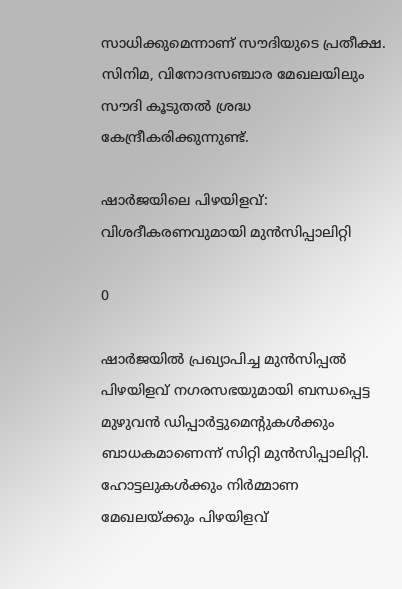സാധിക്കുമെന്നാണ് സൗദിയുടെ പ്രതീക്ഷ. സിനിമ, വിനോദസഞ്ചാര മേഖലയിലും സൗദി കൂടുതല്‍ ശ്രദ്ധ കേന്ദ്രീകരിക്കുന്നുണ്ട്.

ഷാര്‍ജയിലെ പിഴയിളവ്: വിശദീകരണവുമായി മുന്‍സിപ്പാലിറ്റി

0

ഷാര്‍ജയില്‍ പ്രഖ്യാപിച്ച മുന്‍സിപ്പല്‍ പിഴയിളവ് നഗരസഭയുമായി ബന്ധപ്പെട്ട മുഴുവന്‍ ഡിപ്പാര്‍ട്ടുമെന്റുകള്‍ക്കും ബാധകമാണെന്ന് സിറ്റി മുന്‍സിപ്പാലിറ്റി. ഹോട്ടലുകള്‍ക്കും നിര്‍മ്മാണ മേഖലയ്ക്കും പിഴയിളവ്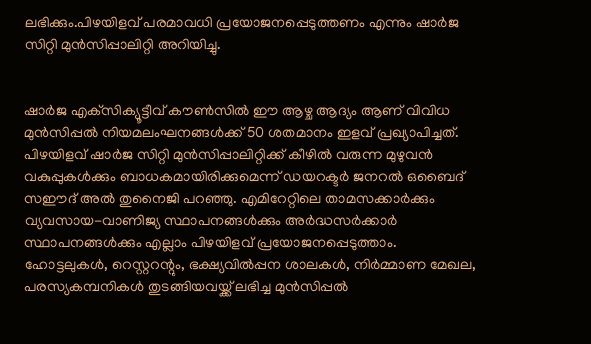ലഭിക്കും.പിഴയിളവ് പരമാവധി പ്രയോജനപ്പെടുത്തണം എന്നും ഷാര്‍ജ സിറ്റി മുന്‍സിപ്പാലിറ്റി അറിയിച്ചു.


ഷാര്‍ജ എക്‌സിക്യൂട്ടീവ് കൗണ്‍സില്‍ ഈ ആഴ്ച ആദ്യം ആണ് വിവിധ മുന്‍സിപ്പല്‍ നിയമലംഘനങ്ങള്‍ക്ക് 50 ശതമാനം ഇളവ് പ്രഖ്യാപിച്ചത്. പിഴയിളവ് ഷാര്‍ജ സിറ്റി മുന്‍സിപ്പാലിറ്റിക്ക് കീഴില്‍ വരുന്ന മുഴുവന്‍ വകുപ്പുകള്‍ക്കും ബാധകമായിരിക്കുമെന്ന് ഡയറക്ടര്‍ ജനറല്‍ ഒബൈദ് സഈദ് അല്‍ തുനൈജി പറഞ്ഞു. എമിറേറ്റിലെ താമസക്കാര്‍ക്കും വ്യവസായ-വാണിജ്യ സ്ഥാപനങ്ങള്‍ക്കും അര്‍ദ്ധസര്‍ക്കാര്‍ സ്ഥാപനങ്ങള്‍ക്കും എല്ലാം പിഴയിളവ് പ്രയോജനപ്പെടുത്താം. ഹോട്ടലുകള്‍, റെസ്റ്ററന്റും, ഭക്ഷ്യവില്‍പ്പന ശാലകള്‍, നിര്‍മ്മാണ മേഖല, പരസ്യകമ്പനികള്‍ തുടങ്ങിയവയ്ക്ക് ലഭിച്ച മുന്‍സിപ്പല്‍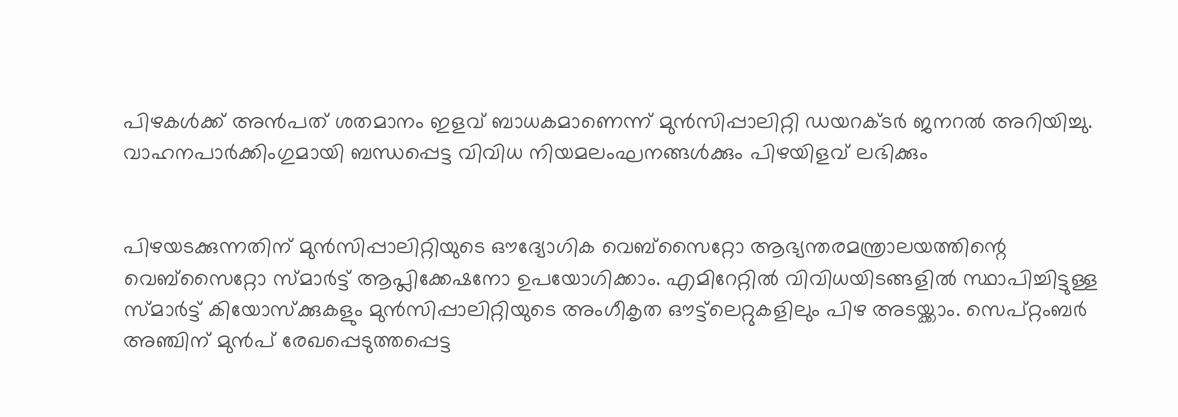പിഴകള്‍ക്ക് അന്‍പത് ശതമാനം ഇളവ് ബാധകമാണെന്ന് മുന്‍സിപ്പാലിറ്റി ഡയറക്ടര്‍ ജനറല്‍ അറിയിച്ചു. വാഹനപാര്‍ക്കിംഗുമായി ബന്ധപ്പെട്ട വിവിധ നിയമലംഘനങ്ങള്‍ക്കും പിഴയിളവ് ലഭിക്കും


പിഴയടക്കുന്നതിന് മുന്‍സിപ്പാലിറ്റിയുടെ ഔദ്യോഗിക വെബ്‌സൈറ്റോ ആഭ്യന്തരമന്ത്രാലയത്തിന്റെ വെബ്‌സൈറ്റോ സ്മാര്‍ട്ട് ആപ്ലിക്കേഷനോ ഉപയോഗിക്കാം. എമിറേറ്റില്‍ വിവിധയിടങ്ങളില്‍ സ്ഥാപിച്ചിട്ടുള്ള സ്മാര്‍ട്ട് കിയോസ്‌ക്കുകളും മുന്‍സിപ്പാലിറ്റിയുടെ അംഗീകൃത ഔട്ട്‌ലെറ്റുകളിലും പിഴ അടയ്ക്കാം. സെപ്റ്റംബര്‍ അഞ്ചിന് മുന്‍പ് രേഖപ്പെടുത്തപ്പെട്ട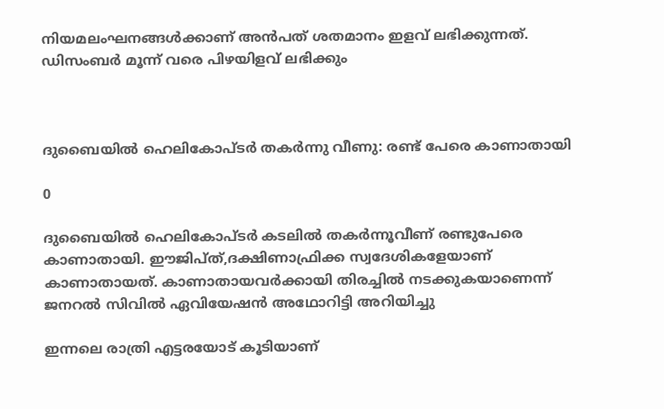നിയമലംഘനങ്ങള്‍ക്കാണ് അന്‍പത് ശതമാനം ഇളവ് ലഭിക്കുന്നത്. ഡിസംബര്‍ മൂന്ന് വരെ പിഴയിളവ് ലഭിക്കും



ദുബൈയില്‍ ഹെലികോപ്ടര്‍ തകര്‍ന്നു വീണു: രണ്ട് പേരെ കാണാതായി

0

ദുബൈയില്‍ ഹെലികോപ്ടര്‍ കടലില്‍ തകര്‍ന്നൂവീണ് രണ്ടുപേരെ കാണാതായി. ഈജിപ്ത്,ദക്ഷിണാഫ്രിക്ക സ്വദേശികളേയാണ് കാണാതായത്. കാണാതായവര്‍ക്കായി തിരച്ചില്‍ നടക്കുകയാണെന്ന് ജനറല്‍ സിവില്‍ ഏവിയേഷന്‍ അഥോറിട്ടി അറിയിച്ചു

ഇന്നലെ രാത്രി എട്ടരയോട് കൂടിയാണ്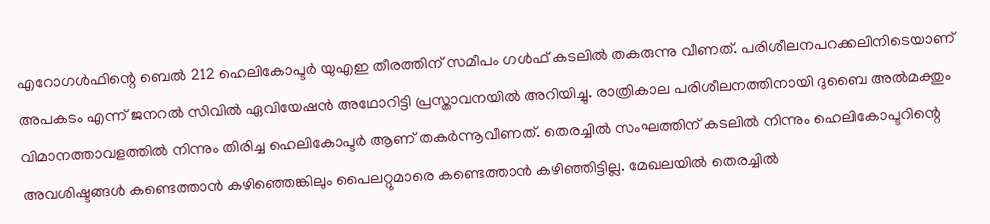എറോഗള്‍ഫിന്റെ ബെല്‍ 212 ഹെലികോപ്ടര്‍ യുഎഇ തീരത്തിന് സമീപം ഗള്‍ഫ് കടലില്‍ തകരുന്നു വീണത്. പരിശീലനപറക്കലിനിടെയാണ് അപകടം എന്ന് ജനറല്‍ സിവില്‍ ഏവിയേഷന്‍ അഥോറിട്ടി പ്രസ്താവനയില്‍ അറിയിച്ചു. രാത്രികാല പരിശീലനത്തിനായി ദുബൈ അല്‍മക്തും വിമാനത്താവളത്തില്‍ നിന്നും തിരിച്ച ഹെലികോപ്ടര്‍ ആണ് തകര്‍ന്നൂവീണത്. തെരച്ചില്‍ സംഘത്തിന് കടലില്‍ നിന്നും ഹെലികോപ്ടറിന്റെ അവശിഷ്ടങ്ങള്‍ കണ്ടെത്താന്‍ കഴിഞ്ഞെങ്കിലും പൈലറ്റുമാരെ കണ്ടെത്താന്‍ കഴിഞ്ഞിട്ടില്ല. മേഖലയില്‍ തെരച്ചില്‍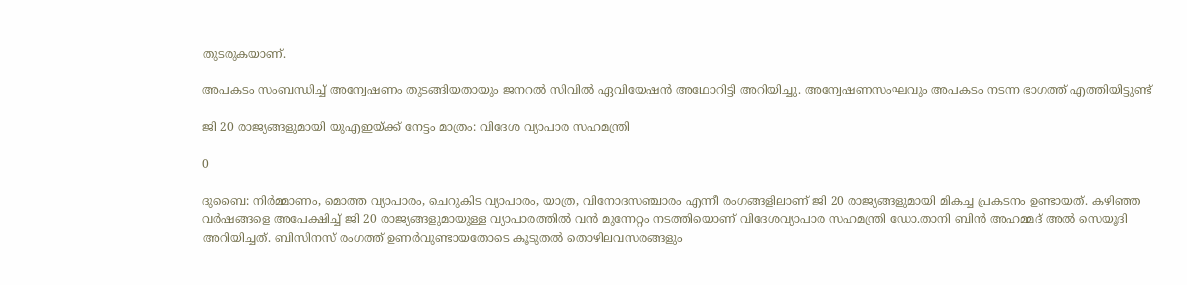തുടരുകയാണ്.

അപകടം സംബന്ധിച്ച് അന്വേഷണം തുടങ്ങിയതായും ജനറല്‍ സിവില്‍ ഏവിയേഷന്‍ അഥോറിട്ടി അറിയിച്ചു. അന്വേഷണസംഘവും അപകടം നടന്ന ഭാഗത്ത് എത്തിയിട്ടുണ്ട്

ജി 20 രാജ്യങ്ങളുമായി യുഎഇയ്ക്ക് നേട്ടം മാത്രം: വിദേശ വ്യാപാര സഹമന്ത്രി

0

ദുബൈ: നിര്‍മ്മാണം, മൊത്ത വ്യാപാരം, ചെറുകിട വ്യാപാരം, യാത്ര, വിനോദസഞ്ചാരം എന്നീ രംഗങ്ങളിലാണ് ജി 20 രാജ്യങ്ങളുമായി മികച്ച പ്രകടനം ഉണ്ടായത്. കഴിഞ്ഞ വര്‍ഷങ്ങളെ അപേക്ഷിച്ച് ജി 20 രാജ്യങ്ങളുമായുള്ള വ്യാപാരത്തില്‍ വന്‍ മുന്നേറ്റം നടത്തിയൊണ് വിദേശവ്യാപാര സഹമന്ത്രി ഡോ.താനി ബിന്‍ അഹമ്മദ് അല്‍ സെയൂദി അറിയിച്ചത്. ബിസിനസ് രംഗത്ത് ഉണര്‍വുണ്ടായതോടെ കൂടുതല്‍ തൊഴിലവസരങ്ങളും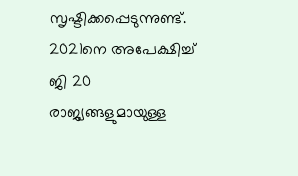സൃഷ്ടിക്കപ്പെടുന്നുണ്ട്. 2021നെ അപേക്ഷിച്ച് ജി 20 രാജ്യങ്ങളുമായുള്ള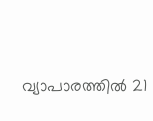വ്യാപാരത്തില്‍ 21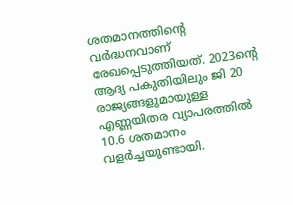ശതമാനത്തിന്റെ വര്‍ദ്ധനവാണ് രേഖപ്പെടുത്തിയത്. 2023ന്റെ ആദ്യ പകുതിയിലും ജി 20 രാജ്യങ്ങളുമായുള്ള എണ്ണയിതര വ്യാപരത്തില്‍ 10.6 ശതമാനം വളര്‍ച്ചയുണ്ടായി.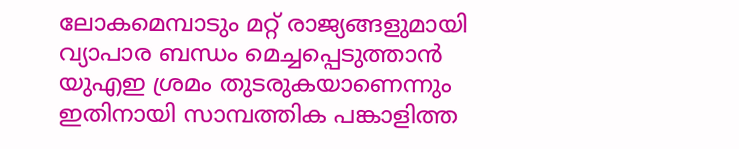ലോകമെമ്പാടും മറ്റ് രാജ്യങ്ങളുമായി വ്യാപാര ബന്ധം മെച്ചപ്പെടുത്താന്‍ യുഎഇ ശ്രമം തുടരുകയാണെന്നും ഇതിനായി സാമ്പത്തിക പങ്കാളിത്ത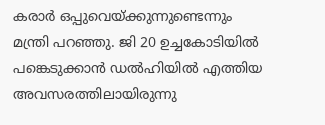കരാര്‍ ഒപ്പുവെയ്ക്കുന്നുണ്ടെന്നും മന്ത്രി പറഞ്ഞു. ജി 20 ഉച്ചകോടിയില്‍ പങ്കെടുക്കാന്‍ ഡല്‍ഹിയില്‍ എത്തിയ അവസരത്തിലായിരുന്നു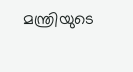മന്ത്രിയുടെ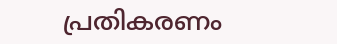പ്രതികരണം